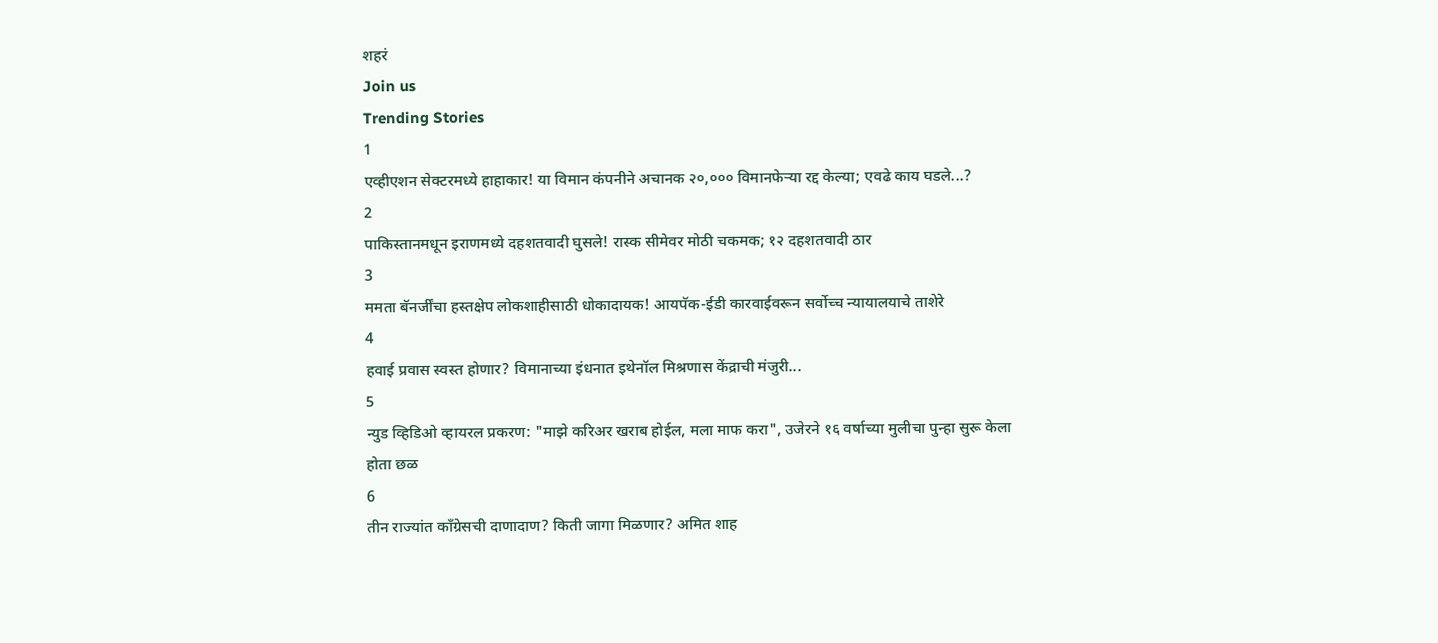शहरं
Join us
Trending Stories
1
एव्हीएशन सेक्टरमध्ये हाहाकार! या विमान कंपनीने अचानक २०,००० विमानफेऱ्या रद्द केल्या; एवढे काय घडले...?
2
पाकिस्तानमधून इराणमध्ये दहशतवादी घुसले! रास्क सीमेवर मोठी चकमक; १२ दहशतवादी ठार
3
ममता बॅनर्जींचा हस्तक्षेप लोकशाहीसाठी धोकादायक! आयपॅक-ईडी कारवाईवरून सर्वोच्च न्यायालयाचे ताशेरे
4
हवाई प्रवास स्वस्त होणार? विमानाच्या इंधनात इथेनॉल मिश्रणास केंद्राची मंजुरी...
5
न्युड व्हिडिओ व्हायरल प्रकरण: "माझे करिअर खराब होईल, मला माफ करा", उजेरने १६ वर्षाच्या मुलीचा पुन्हा सुरू केला होता छळ
6
तीन राज्यांत काँग्रेसची दाणादाण? किती जागा मिळणार? अमित शाह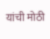यांची मोठी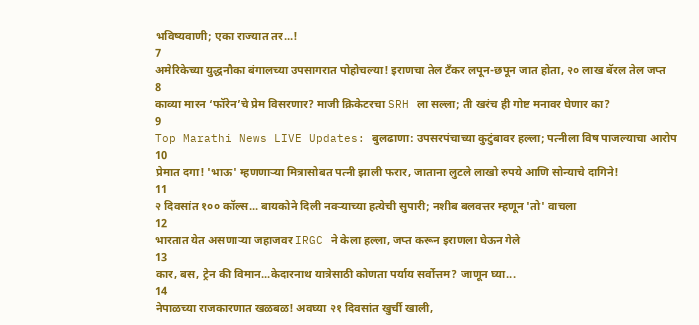भविष्यवाणी; एका राज्यात तर...!
7
अमेरिकेच्या युद्धनौका बंगालच्या उपसागरात पोहोचल्या! इराणचा तेल टँकर लपून-छपून जात होता, २० लाख बॅरल तेल जप्त
8
काव्या मारन ‘फॉरेन’चे प्रेम विसरणार? माजी क्रिकेटरचा SRH ला सल्ला; ती खरंच ही गोष्ट मनावर घेणार का?
9
Top Marathi News LIVE Updates: बुलढाणा: उपसरपंचाच्या कुटुंबावर हल्ला; पत्नीला विष पाजल्याचा आरोप
10
प्रेमात दगा! 'भाऊ' म्हणणाऱ्या मित्रासोबत पत्नी झाली फरार, जाताना लुटले लाखो रुपये आणि सोन्याचे दागिने!
11
२ दिवसांत १०० कॉल्स... बायकोने दिली नवऱ्याच्या हत्येची सुपारी; नशीब बलवत्तर म्हणून 'तो' वाचला
12
भारतात येत असणाऱ्या जहाजवर IRGC ने केला हल्ला, जप्त करून इराणला घेऊन गेले
13
कार, बस, ट्रेन की विमान...केदारनाथ यात्रेसाठी कोणता पर्याय सर्वोत्तम? जाणून घ्या...
14
नेपाळच्या राजकारणात खळबळ! अवघ्या २१ दिवसांत खुर्ची खाली,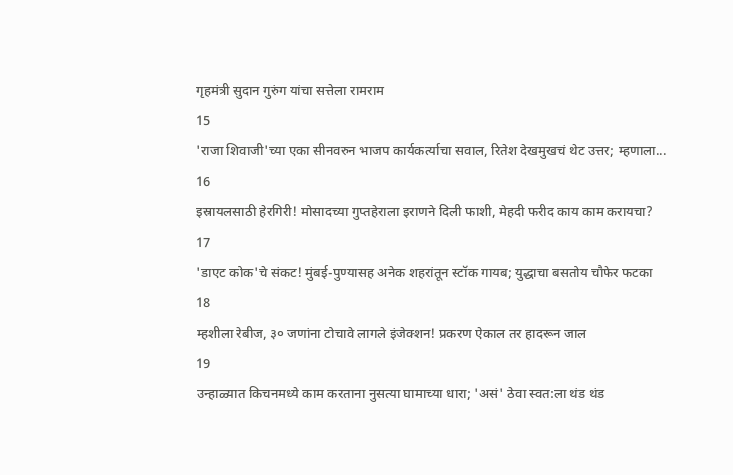गृहमंत्री सुदान गुरुंग यांचा सत्तेला रामराम
15
'राजा शिवाजी'च्या एका सीनवरुन भाजप कार्यकर्त्याचा सवाल, रितेश देखमुखचं थेट उत्तर; म्हणाला...
16
इस्रायलसाठी हेरगिरी! मोसादच्या गुप्तहेराला इराणने दिली फाशी, मेहदी फरीद काय काम करायचा?
17
'डाएट कोक'चे संकट! मुंबई-पुण्यासह अनेक शहरांतून स्टॉक गायब; युद्धाचा बसतोय चौफेर फटका
18
म्हशीला रेबीज, ३० जणांना टोचावे लागले इंजेक्शन! प्रकरण ऐकाल तर हादरून जाल
19
उन्हाळ्यात किचनमध्ये काम करताना नुसत्या घामाच्या धारा; 'असं' ठेवा स्वत:ला थंड थंड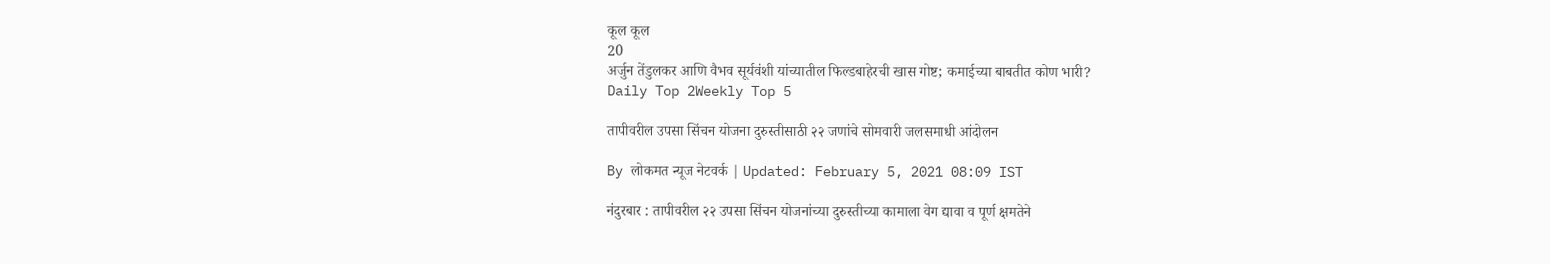कूल कूल
20
अर्जुन तेंडुलकर आणि वैभव सूर्यवंशी यांच्यातील फिल्डबाहेरची खास गोष्ट; कमाईच्या बाबतीत कोण भारी?
Daily Top 2Weekly Top 5

तापीवरील उपसा सिंचन योजना दुरुस्तीसाठी २२ जणांचे सोमवारी जलसमाधी आंदोलन

By लोकमत न्यूज नेटवर्क | Updated: February 5, 2021 08:09 IST

नंदुरबार : तापीवरील २२ उपसा सिंचन योजनांच्या दुरुस्तीच्या कामाला वेग द्यावा व पूर्ण क्षमतेने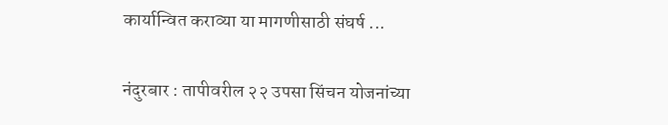कार्यान्वित कराव्या या मागणीसाठी संघर्ष ...

नंदुरबार : तापीवरील २२ उपसा सिंचन योजनांच्या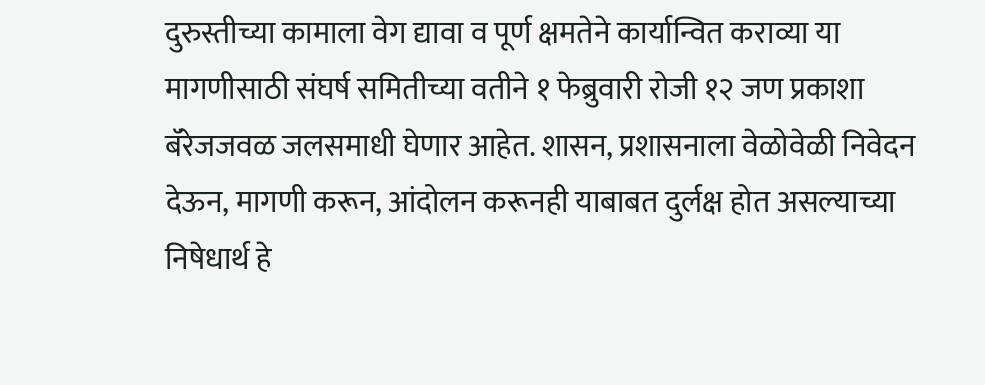दुरुस्तीच्या कामाला वेग द्यावा व पूर्ण क्षमतेने कार्यान्वित कराव्या या मागणीसाठी संघर्ष समितीच्या वतीने १ फेब्रुवारी रोजी १२ जण प्रकाशा बॅरेजजवळ जलसमाधी घेणार आहेत. शासन, प्रशासनाला वेळोवेळी निवेदन देऊन, मागणी करून, आंदोलन करूनही याबाबत दुर्लक्ष होत असल्याच्या निषेधार्थ हे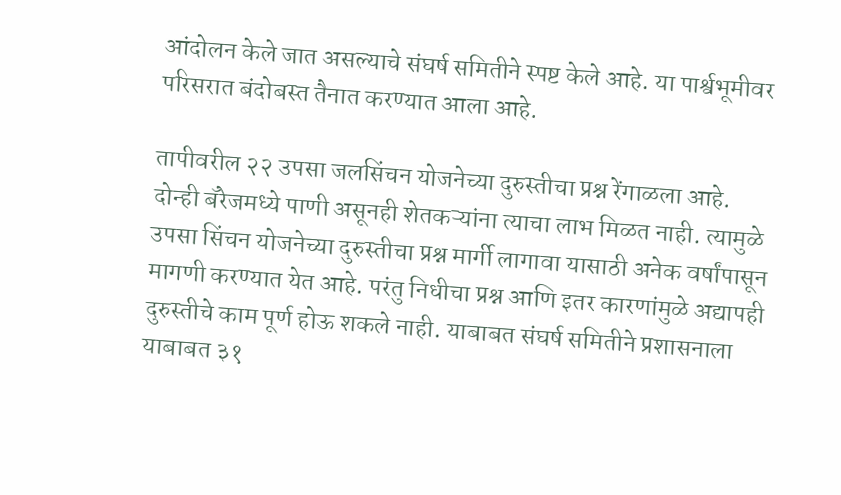आंदोलन केले जात असल्याचे संघर्ष समितीने स्पष्ट केले आहे. या पार्श्वभूमीवर परिसरात बंदोबस्त तैनात करण्यात आला आहे.

तापीवरील २२ उपसा जलसिंचन योजनेच्या दुरुस्तीचा प्रश्न रेंगाळला आहे. दोन्ही बॅरेजमध्ये पाणी असूनही शेतकऱ्यांना त्याचा लाभ मिळत नाही. त्यामुळे उपसा सिंचन योजनेच्या दुरुस्तीचा प्रश्न मार्गी लागावा यासाठी अनेक वर्षांपासून मागणी करण्यात येत आहे. परंतु निधीचा प्रश्न आणि इतर कारणांमुळे अद्यापही दुरुस्तीचे काम पूर्ण होऊ शकले नाही. याबाबत संघर्ष समितीने प्रशासनाला याबाबत ३१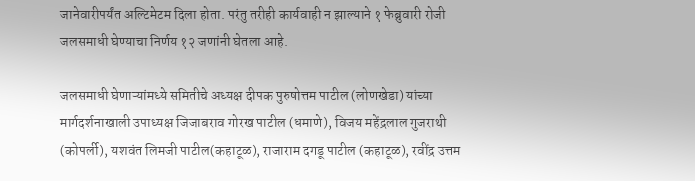जानेवारीपर्यंत अल्टिमेटम दिला होता. परंतु तरीही कार्यवाही न झाल्याने १ फेब्रुवारी रोजी जलसमाधी घेण्याचा निर्णय १२ जणांनी घेतला आहे.

जलसमाधी घेणाऱ्यांमध्ये समितीचे अध्यक्ष दीपक पुरुषोत्तम पाटील (लोणखेडा) यांच्या मार्गदर्शनाखाली उपाध्यक्ष जिजाबराव गोरख पाटील (धमाणे), विजय महेंद्रलाल गुजराथी (कोपर्ली), यशवंत लिमजी पाटील(कहाटूळ), राजाराम दगडू पाटील (कहाटूळ), रवींद्र उत्तम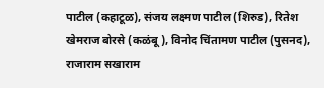पाटील (कहाटूळ), संजय लक्ष्मण पाटील (शिरुड), रितेश खेमराज बोरसे (कळंबू), विनोद चिंतामण पाटील (पुसनद), राजाराम सखाराम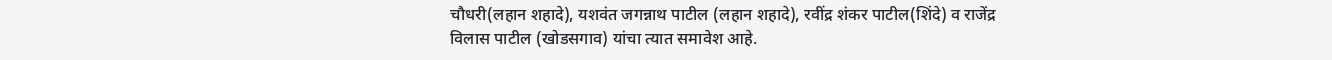चौधरी(लहान शहादे), यशवंत जगन्नाथ पाटील (लहान शहादे), रवींद्र शंकर पाटील(शिंदे) व राजेंद्र विलास पाटील (खोडसगाव) यांचा त्यात समावेश आहे.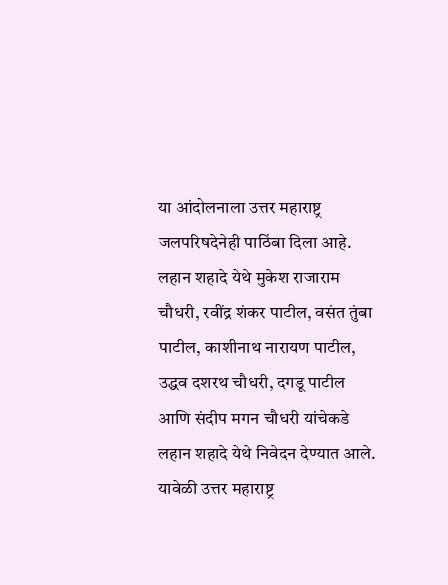या आंदोलनाला उत्तर महाराष्ट्र जलपरिषदेनेही पाठिंबा दिला आहे. लहान शहादे येथे मुकेश राजाराम चौधरी, रवींद्र शंकर पाटील, वसंत तुंबा पाटील, काशीनाथ नारायण पाटील, उद्धव दशरथ चौधरी, दगडू पाटील आणि संदीप मगन चौधरी यांचेकडे लहान शहादे येथे निवेदन देण्यात आले. यावेळी उत्तर महाराष्ट्र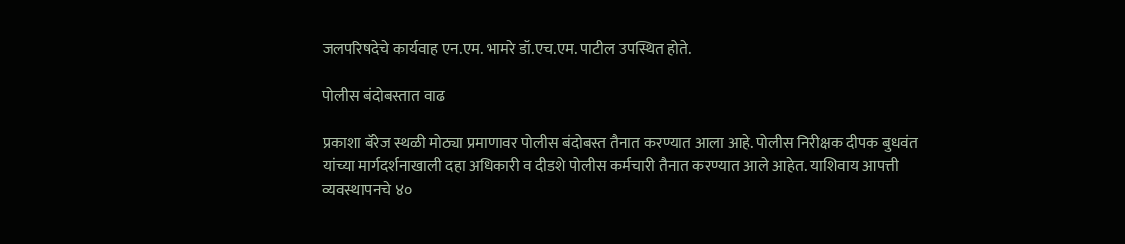जलपरिषदेचे कार्यवाह एन.एम. भामरे डॉ.एच.एम. पाटील उपस्थित होते.

पोलीस बंदोबस्तात वाढ

प्रकाशा बॅरेज स्थळी मोठ्या प्रमाणावर पोलीस बंदोबस्त तैनात करण्यात आला आहे. पोलीस निरीक्षक दीपक बुधवंत यांच्या मार्गदर्शनाखाली दहा अधिकारी व दीडशे पोलीस कर्मचारी तैनात करण्यात आले आहेत. याशिवाय आपत्ती व्यवस्थापनचे ४०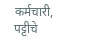कर्मचारी, पट्टीचे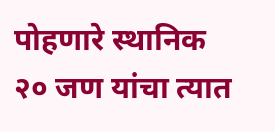पोहणारे स्थानिक २० जण यांचा त्यात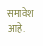समावेश आहे.